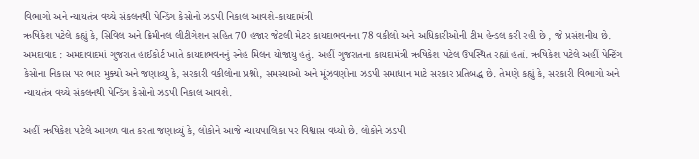વિભાગો અને ન્યાયતંત્ર વચ્ચે સંકલનથી પેન્ડિંગ કેસોનો ઝડપી નિકાલ આવશે-કાયદામંત્રી
ઋષિકેશ પટેલે કહ્યું કે, સિવિલ અને ક્રિમીનલ લીટીગેશન સહિત 70 હજાર જેટલી મેટર કાયદાભવનના 78 વકીલો અને અધિકારીઓની ટીમ હેન્ડલ કરી રહી છે , જે પ્રસંશનીય છે.
અમદાવાદ : અમદાવાદમાં ગુજરાત હાઈકોર્ટ ખાતે કાયદાભવનનું સ્નેહ મિલન યોજાયુ હતું. અહીં ગુજરાતના કાયદામંત્રી ઋષિકેશ પટેલ ઉપસ્થિત રહ્યાં હતાં. ઋષિકેશ પટેલે અહીં પેન્ટિંગ કેસોના નિકાસ પર ભાર મુક્યો અને જણાવ્યુ કે, સરકારી વકીલોના પ્રશ્નો, સમસ્યાઓ અને મૂંઝવણોના ઝડપી સમાધાન માટે સરકાર પ્રતિબદ્ધ છે. તેમણે કહ્યું કે, સરકારી વિભાગો અને ન્યાયતંત્ર વચ્ચે સંકલનથી પેન્ડિંગ કેસોનો ઝડપી નિકાલ આવશે.

અહીં ઋષિકેશ પટેલે આગળ વાત કરતા જણાવ્યું કે, લોકોને આજે ન્યાયપાલિકા પર વિશ્વાસ વધ્યો છે. લોકોને ઝડપી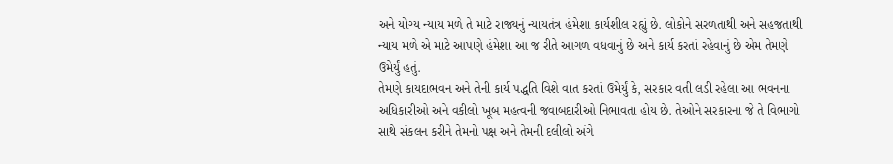અને યોગ્ય ન્યાય મળે તે માટે રાજ્યનું ન્યાયતંત્ર હંમેશા કાર્યશીલ રહ્યું છે. લોકોને સરળતાથી અને સહજતાથી ન્યાય મળે એ માટે આપણે હંમેશા આ જ રીતે આગળ વધવાનું છે અને કાર્ય કરતાં રહેવાનું છે એમ તેમણે ઉમેર્યું હતું.
તેમણે કાયદાભવન અને તેની કાર્ય પદ્ધતિ વિશે વાત કરતાં ઉમેર્યું કે, સરકાર વતી લડી રહેલા આ ભવનના અધિકારીઓ અને વકીલો ખૂબ મહત્વની જવાબદારીઓ નિભાવતા હોય છે. તેઓને સરકારના જે તે વિભાગો સાથે સંકલન કરીને તેમનો પક્ષ અને તેમની દલીલો અંગે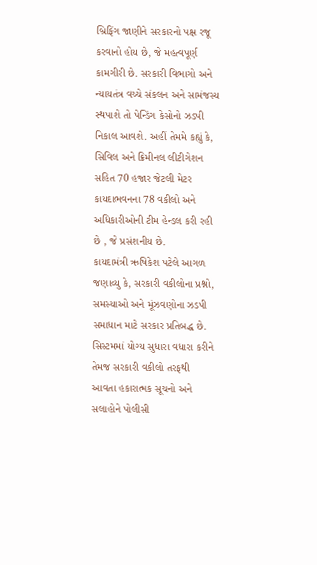બ્રિફિંગ જાણીને સરકારનો પક્ષ રજૂ કરવાનો હોય છે, જે મહત્વપૂર્ણ કામગીરી છે. સરકારી વિભાગો અને ન્યાયતંત્ર વચ્ચે સંકલન અને સામંજસ્ય સ્થપાશે તો પેન્ડિંગ કેસોનો ઝડપી નિકાલ આવશે. અહીં તેમમે કહ્યું કે, સિવિલ અને ક્રિમીનલ લીટીગેશન સહિત 70 હજાર જેટલી મેટર કાયદાભવનના 78 વકીલો અને અધિકારીઓની ટીમ હેન્ડલ કરી રહી છે , જે પ્રસંશનીય છે.
કાયદામંત્રી ઋષિકેશ પટેલે આગળ જણાવ્યુ કે, સરકારી વકીલોના પ્રશ્નો, સમસ્યાઓ અને મૂંઝવણોના ઝડપી સમાધાન માટે સરકાર પ્રતિબદ્ધ છે. સિસ્ટમમાં યોગ્ય સુધારા વધારા કરીને તેમજ સરકારી વકીલો તરફથી આવતા હકારાત્મક સૂચનો અને સલાહોને પોલીસી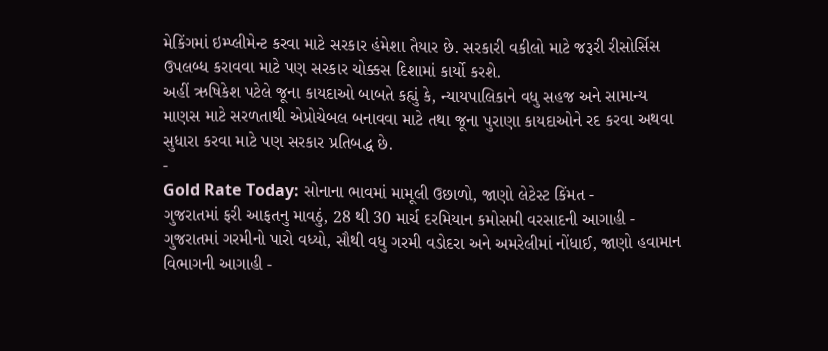મેકિંગમાં ઇમ્પ્લીમેન્ટ કરવા માટે સરકાર હંમેશા તૈયાર છે. સરકારી વકીલો માટે જરૂરી રીસોર્સિસ ઉપલબ્ધ કરાવવા માટે પણ સરકાર ચોક્કસ દિશામાં કાર્યો કરશે.
અહીં ઋષિકેશ પટેલે જૂના કાયદાઓ બાબતે કહ્યું કે, ન્યાયપાલિકાને વધુ સહજ અને સામાન્ય માણસ માટે સરળતાથી એપ્રોચેબલ બનાવવા માટે તથા જૂના પુરાણા કાયદાઓને રદ કરવા અથવા સુધારા કરવા માટે પણ સરકાર પ્રતિબદ્ધ છે.
-
Gold Rate Today: સોનાના ભાવમાં મામૂલી ઉછાળો, જાણો લેટેસ્ટ કિંમત -
ગુજરાતમાં ફરી આફતનુ માવઠું, 28 થી 30 માર્ચ દરમિયાન કમોસમી વરસાદની આગાહી -
ગુજરાતમાં ગરમીનો પારો વધ્યો, સૌથી વધુ ગરમી વડોદરા અને અમરેલીમાં નોંધાઈ, જાણો હવામાન વિભાગની આગાહી -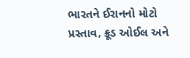ભારતને ઈરાનનો મોટો પ્રસ્તાવ, ક્રૂડ ઓઈલ અને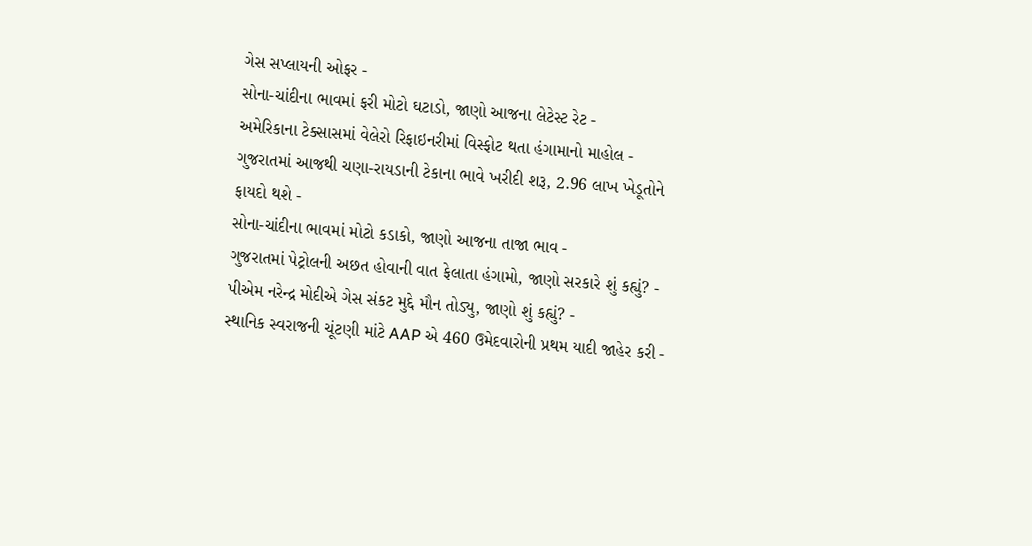ગેસ સપ્લાયની ઓફર -
સોના-ચાંદીના ભાવમાં ફરી મોટો ઘટાડો, જાણો આજના લેટેસ્ટ રેટ -
અમેરિકાના ટેક્સાસમાં વેલેરો રિફાઇનરીમાં વિસ્ફોટ થતા હંગામાનો માહોલ -
ગુજરાતમાં આજથી ચણા-રાયડાની ટેકાના ભાવે ખરીદી શરૂ, 2.96 લાખ ખેડૂતોને ફાયદો થશે -
સોના-ચાંદીના ભાવમાં મોટો કડાકો, જાણો આજના તાજા ભાવ -
ગુજરાતમાં પેટ્રોલની અછત હોવાની વાત ફેલાતા હંગામો, જાણો સરકારે શું કહ્યું? -
પીએમ નરેન્દ્ર મોદીએ ગેસ સંકટ મુદ્દે મૌન તોડ્યુ, જાણો શું કહ્યું? -
સ્થાનિક સ્વરાજની ચૂંટણી માંટે AAP એ 460 ઉમેદવારોની પ્રથમ યાદી જાહેર કરી -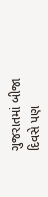ગુજરાતમાં બીજા દિવસે પણ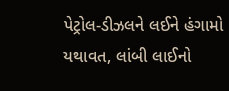પેટ્રોલ-ડીઝલને લઈને હંગામો યથાવત, લાંબી લાઈનો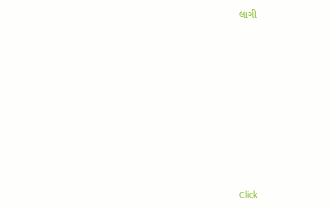લાગી









Click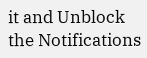it and Unblock the Notifications